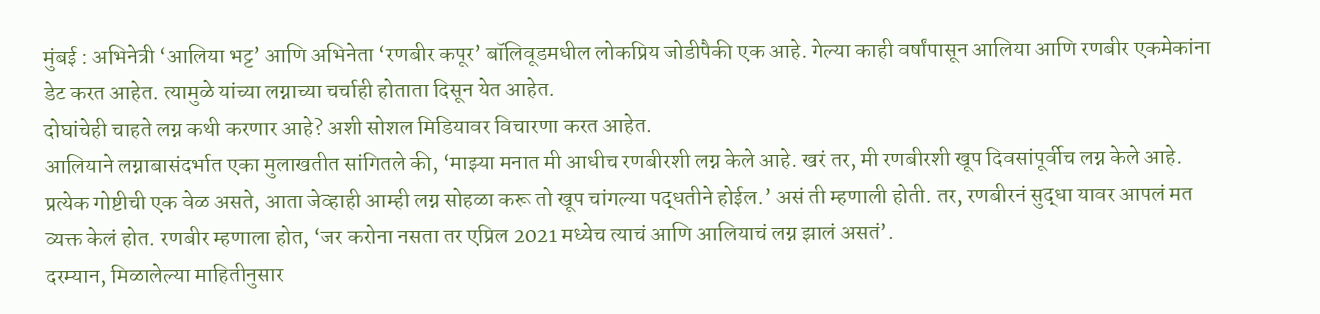मुंबई : अभिनेत्री ‘आलिया भट्ट’ आणि अभिनेता ‘रणबीर कपूर’ बॉलिवूडमधील लोकप्रिय जोडीपैकी एक आहे. गेल्या काही वर्षांपासून आलिया आणि रणबीर एकमेकांना डेट करत आहेत. त्यामुळे यांच्या लग्नाच्या चर्चाही होताता दिसून येत आहेत.
दोघांचेही चाहते लग्न कथी करणार आहे? अशी सोशल मिडियावर विचारणा करत आहेत.
आलियाने लग्नाबासंदर्भात एका मुलाखतीत सांगितले की, ‘माझ्या मनात मी आधीच रणबीरशी लग्न केले आहे. खरं तर, मी रणबीरशी खूप दिवसांपूर्वीच लग्न केले आहे. प्रत्येक गोष्टीची एक वेळ असते, आता जेव्हाही आम्ही लग्न सोहळा करू तो खूप चांगल्या पद्धतीने होईल.’ असं ती म्हणाली होती. तर, रणबीरनं सुद्धा यावर आपलं मत व्यक्त केलं होत. रणबीर म्हणाला होत, ‘जर करोना नसता तर एप्रिल 2021 मध्येच त्याचं आणि आलियाचं लग्न झालं असतं’.
दरम्यान, मिळालेल्या माहितीनुसार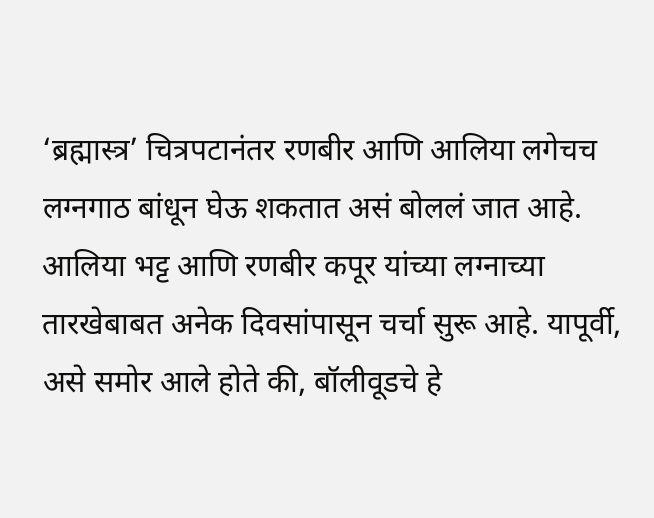‘ब्रह्मास्त्र’ चित्रपटानंतर रणबीर आणि आलिया लगेचच लग्नगाठ बांधून घेऊ शकतात असं बोललं जात आहे. आलिया भट्ट आणि रणबीर कपूर यांच्या लग्नाच्या तारखेबाबत अनेक दिवसांपासून चर्चा सुरू आहे. यापूर्वी, असे समोर आले होते की, बॉलीवूडचे हे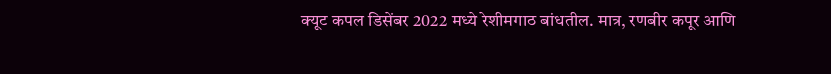क्यूट कपल डिसेंबर 2022 मध्ये रेशीमगाठ बांधतील. मात्र, रणबीर कपूर आणि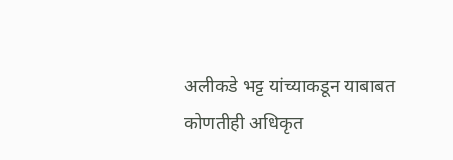अलीकडे भट्ट यांच्याकडून याबाबत कोणतीही अधिकृत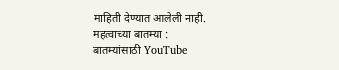माहिती देण्यात आलेली नाही.
महत्वाच्या बातम्या :
बातम्यांसाठी YouTube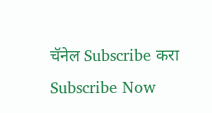चॅनेल Subscribe करा
Subscribe Now